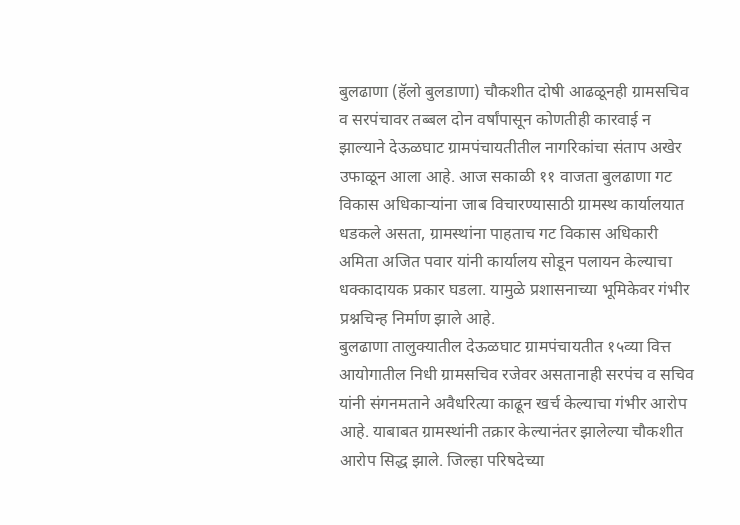बुलढाणा (हॅलो बुलडाणा) चौकशीत दोषी आढळूनही ग्रामसचिव व सरपंचावर तब्बल दोन वर्षांपासून कोणतीही कारवाई न झाल्याने देऊळघाट ग्रामपंचायतीतील नागरिकांचा संताप अखेर उफाळून आला आहे. आज सकाळी ११ वाजता बुलढाणा गट विकास अधिकाऱ्यांना जाब विचारण्यासाठी ग्रामस्थ कार्यालयात धडकले असता, ग्रामस्थांना पाहताच गट विकास अधिकारी अमिता अजित पवार यांनी कार्यालय सोडून पलायन केल्याचा धक्कादायक प्रकार घडला. यामुळे प्रशासनाच्या भूमिकेवर गंभीर प्रश्नचिन्ह निर्माण झाले आहे.
बुलढाणा तालुक्यातील देऊळघाट ग्रामपंचायतीत १५व्या वित्त आयोगातील निधी ग्रामसचिव रजेवर असतानाही सरपंच व सचिव यांनी संगनमताने अवैधरित्या काढून खर्च केल्याचा गंभीर आरोप आहे. याबाबत ग्रामस्थांनी तक्रार केल्यानंतर झालेल्या चौकशीत आरोप सिद्ध झाले. जिल्हा परिषदेच्या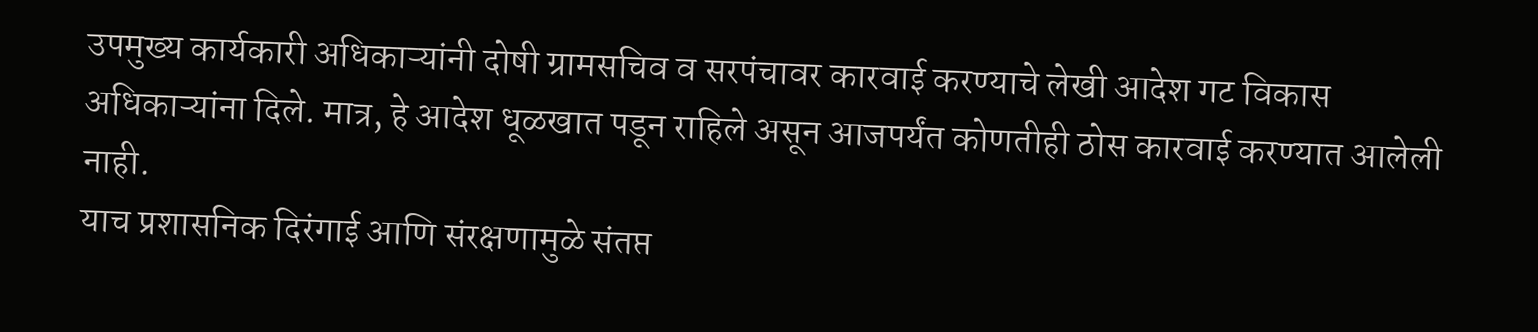उपमुख्य कार्यकारी अधिकाऱ्यांनी दोषी ग्रामसचिव व सरपंचावर कारवाई करण्याचे लेखी आदेश गट विकास अधिकाऱ्यांना दिले. मात्र, हे आदेश धूळखात पडून राहिले असून आजपर्यंत कोणतीही ठोस कारवाई करण्यात आलेली नाही.
याच प्रशासनिक दिरंगाई आणि संरक्षणामुळे संतप्त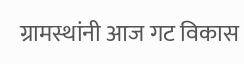ग्रामस्थांनी आज गट विकास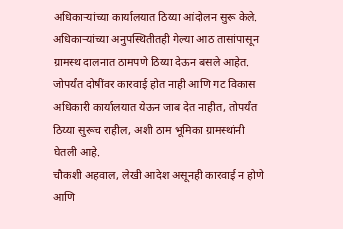अधिकाऱ्यांच्या कार्यालयात ठिय्या आंदोलन सुरू केले. अधिकाऱ्यांच्या अनुपस्थितीतही गेल्या आठ तासांपासून ग्रामस्थ दालनात ठामपणे ठिय्या देऊन बसले आहेत. जोपर्यंत दोषींवर कारवाई होत नाही आणि गट विकास अधिकारी कार्यालयात येऊन जाब देत नाहीत, तोपर्यंत ठिय्या सुरूच राहील, अशी ठाम भूमिका ग्रामस्थांनी घेतली आहे.
चौकशी अहवाल, लेखी आदेश असूनही कारवाई न होणे आणि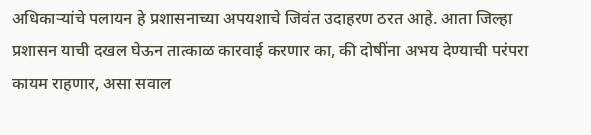अधिकाऱ्यांचे पलायन हे प्रशासनाच्या अपयशाचे जिवंत उदाहरण ठरत आहे. आता जिल्हा प्रशासन याची दखल घेऊन तात्काळ कारवाई करणार का, की दोषींना अभय देण्याची परंपरा कायम राहणार, असा सवाल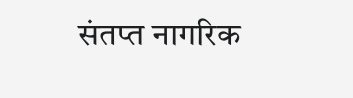संतप्त नागरिक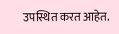उपस्थित करत आहेत.